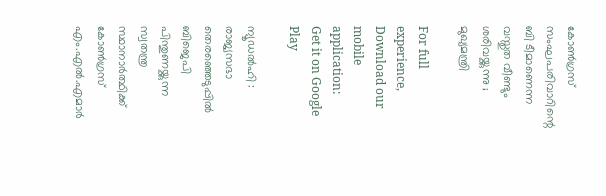കോണ്‍ഗ്രസ് സംഘപരിവാറിന്റെ ബി ടീമാണെന്ന വസ്തുത വീണ്ടും ശരിവയ്ക്കുന്നു ; മുഖ്യമന്ത്രി

For full experience, Download our mobile application:
Get it on Google Play

ന്യൂഡല്‍ഹി : രാജ്യസഭാ തെരഞ്ഞെടുപ്പില്‍ ബിജെപി പിന്തുണയ്ക്കുന്ന സ്വതന്ത്ര സ്ഥാനാര്‍ത്ഥിക്ക് കോണ്‍ഗ്രസ് എം.എല്‍.എമാര്‍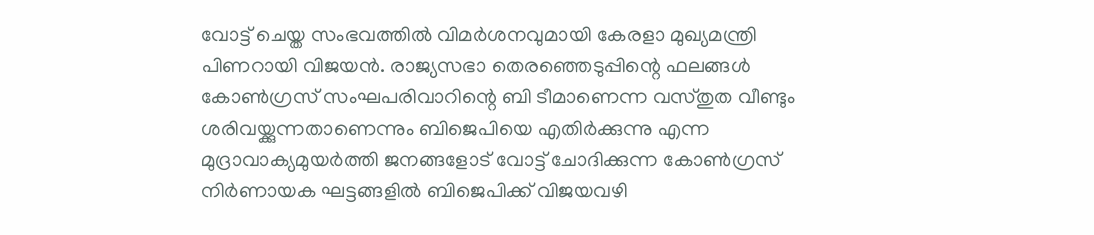വോട്ട് ചെയ്ത സംഭവത്തില്‍ വിമര്‍ശനവുമായി കേരളാ മുഖ്യമന്ത്രി പിണറായി വിജയന്‍. രാജ്യസഭാ തെരഞ്ഞെടുപ്പിന്റെ ഫലങ്ങള്‍ കോണ്‍ഗ്രസ് സംഘപരിവാറിന്റെ ബി ടീമാണെന്ന വസ്തുത വീണ്ടും ശരിവയ്ക്കുന്നതാണെന്നും ബിജെപിയെ എതിര്‍ക്കുന്നു എന്ന മുദ്രാവാക്യമുയര്‍ത്തി ജനങ്ങളോട് വോട്ട് ചോദിക്കുന്ന കോണ്‍ഗ്രസ് നിര്‍ണായക ഘട്ടങ്ങളില്‍ ബിജെപിക്ക് വിജയവഴി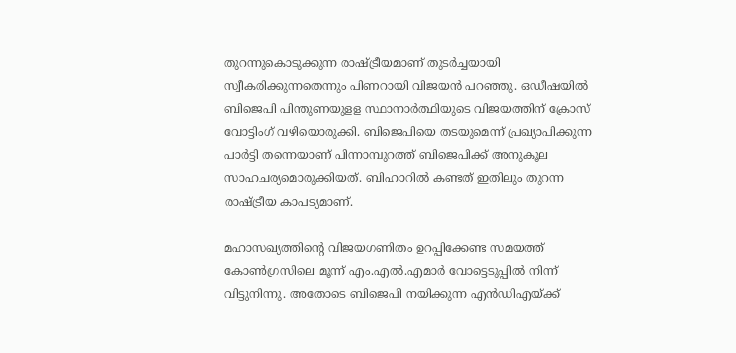തുറന്നുകൊടുക്കുന്ന രാഷ്ട്രീയമാണ് തുടര്‍ച്ചയായി സ്വീകരിക്കുന്നതെന്നും പിണറായി വിജയന്‍ പറഞ്ഞു. ഒഡീഷയില്‍ ബിജെപി പിന്തുണയുളള സ്ഥാനാര്‍ത്ഥിയുടെ വിജയത്തിന് ക്രോസ് വോട്ടിംഗ് വഴിയൊരുക്കി. ബിജെപിയെ തടയുമെന്ന് പ്രഖ്യാപിക്കുന്ന പാര്‍ട്ടി തന്നെയാണ് പിന്നാമ്പുറത്ത് ബിജെപിക്ക് അനുകൂല സാഹചര്യമൊരുക്കിയത്. ബിഹാറില്‍ കണ്ടത് ഇതിലും തുറന്ന രാഷ്ട്രീയ കാപട്യമാണ്.

മഹാസഖ്യത്തിന്റെ വിജയഗണിതം ഉറപ്പിക്കേണ്ട സമയത്ത് കോണ്‍ഗ്രസിലെ മൂന്ന് എം.എല്‍.എമാര്‍ വോട്ടെടുപ്പില്‍ നിന്ന് വിട്ടുനിന്നു. അതോടെ ബിജെപി നയിക്കുന്ന എന്‍ഡിഎയ്ക്ക്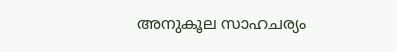അനുകൂല സാഹചര്യം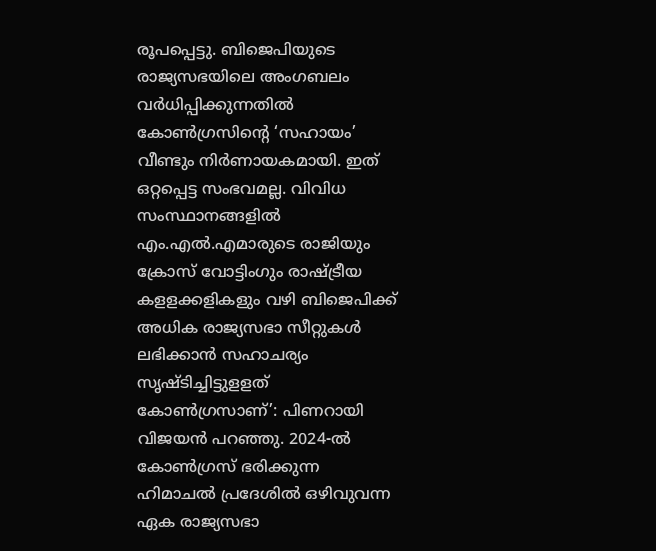രൂപപ്പെട്ടു. ബിജെപിയുടെ രാജ്യസഭയിലെ അംഗബലം വര്‍ധിപ്പിക്കുന്നതില്‍ കോണ്‍ഗ്രസിന്റെ ‘സഹായം’ വീണ്ടും നിര്‍ണായകമായി. ഇത് ഒറ്റപ്പെട്ട സംഭവമല്ല. വിവിധ സംസ്ഥാനങ്ങളില്‍ എം.എല്‍.എമാരുടെ രാജിയും ക്രോസ് വോട്ടിംഗും രാഷ്ട്രീയ കളളക്കളികളും വഴി ബിജെപിക്ക് അധിക രാജ്യസഭാ സീറ്റുകള്‍ ലഭിക്കാന്‍ സഹാചര്യം സൃഷ്ടിച്ചിട്ടുളളത് കോണ്‍ഗ്രസാണ്’: പിണറായി വിജയന്‍ പറഞ്ഞു. 2024-ല്‍ കോണ്‍ഗ്രസ് ഭരിക്കുന്ന ഹിമാചല്‍ പ്രദേശില്‍ ഒഴിവുവന്ന ഏക രാജ്യസഭാ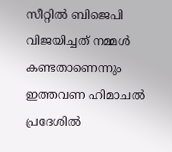സീറ്റില്‍ ബിജെപി വിജയിച്ചത് നമ്മള്‍ കണ്ടതാണെന്നും ഇത്തവണ ഹിമാചല്‍ പ്രദേശില്‍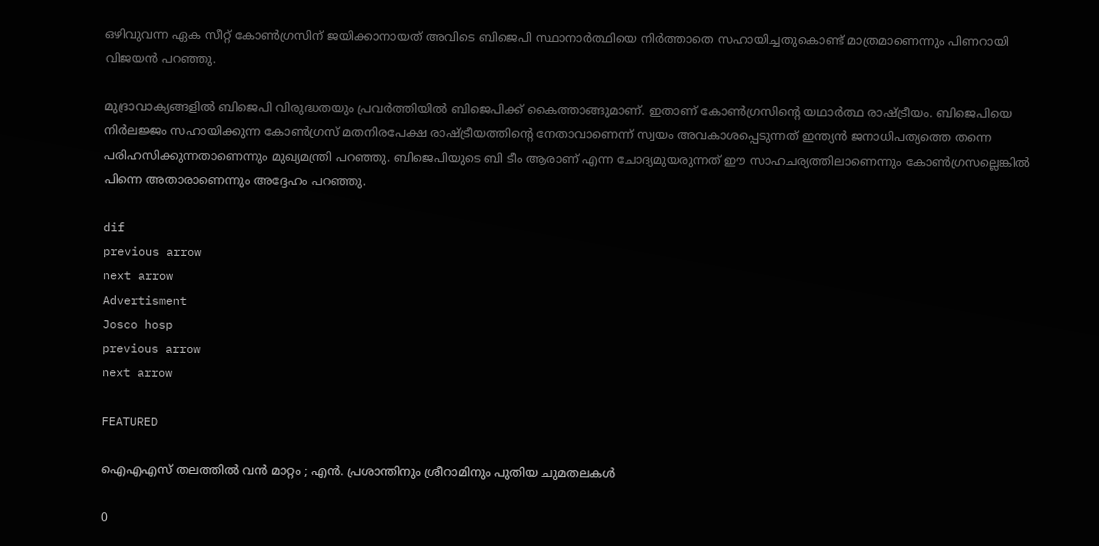ഒഴിവുവന്ന ഏക സീറ്റ് കോണ്‍ഗ്രസിന് ജയിക്കാനായത് അവിടെ ബിജെപി സ്ഥാനാര്‍ത്ഥിയെ നിര്‍ത്താതെ സഹായിച്ചതുകൊണ്ട് മാത്രമാണെന്നും പിണറായി വിജയന്‍ പറഞ്ഞു.

മുദ്രാവാക്യങ്ങളില്‍ ബിജെപി വിരുദ്ധതയും പ്രവര്‍ത്തിയില്‍ ബിജെപിക്ക് കൈത്താങ്ങുമാണ്. ഇതാണ് കോണ്‍ഗ്രസിന്റെ യഥാര്‍ത്ഥ രാഷ്ട്രീയം. ബിജെപിയെ നിര്‍ലജ്ജം സഹായിക്കുന്ന കോണ്‍ഗ്രസ് മതനിരപേക്ഷ രാഷ്ട്രീയത്തിന്റെ നേതാവാണെന്ന് സ്വയം അവകാശപ്പെടുന്നത് ഇന്ത്യന്‍ ജനാധിപത്യത്തെ തന്നെ പരിഹസിക്കുന്നതാണെന്നും മുഖ്യമന്ത്രി പറഞ്ഞു. ബിജെപിയുടെ ബി ടീം ആരാണ് എന്ന ചോദ്യമുയരുന്നത് ഈ സാഹചര്യത്തിലാണെന്നും കോണ്‍ഗ്രസല്ലെങ്കില്‍ പിന്നെ അതാരാണെന്നും അദ്ദേഹം പറഞ്ഞു.

dif
previous arrow
next arrow
Advertisment
Josco hosp
previous arrow
next arrow

FEATURED

ഐഎഎസ് തലത്തിൽ വൻ മാറ്റം ; എൻ. പ്രശാന്തിനും ശ്രീറാമിനും പുതിയ ചുമതലകൾ

0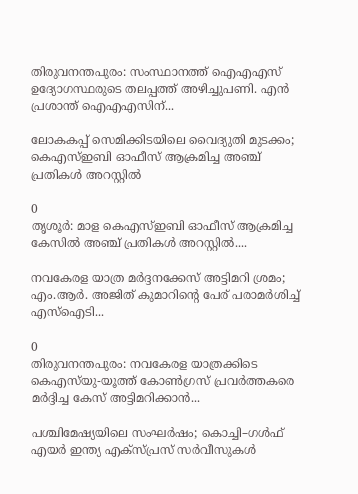തിരുവനന്തപുരം: സംസ്ഥാനത്ത് ഐഎഎസ് ഉദ്യോഗസ്ഥരുടെ തലപ്പത്ത് അഴിച്ചുപണി. എന്‍ പ്രശാന്ത് ഐഎഎസിന്...

ലോകകപ്പ് സെമിക്കിടയിലെ വൈദ്യുതി മുടക്കം; കെഎസ്ഇബി ഓഫീസ് ആക്രമിച്ച അഞ്ച് പ്രതികൾ അറസ്റ്റിൽ

0
തൃശൂര്‍: മാള കെഎസ്ഇബി ഓഫീസ് ആക്രമിച്ച കേസില്‍ അഞ്ച് പ്രതികള്‍ അറസ്റ്റില്‍....

നവകേരള യാത്ര മർദ്ദനക്കേസ് അട്ടിമറി ശ്രമം; എം.ആർ. അജിത് കുമാറിന്റെ പേര് പരാമർശിച്ച് എസ്‌ഐടി...

0
തിരുവനന്തപുരം: നവകേരള യാത്രക്കിടെ കെഎസ്‌യു-യൂത്ത് കോണ്‍ഗ്രസ് പ്രവര്‍ത്തകരെ മര്‍ദ്ദിച്ച കേസ് അട്ടിമറിക്കാൻ...

പശ്ചിമേഷ്യയിലെ സംഘർഷം; കൊച്ചി–ഗൾഫ് എയർ ഇന്ത്യ എക്‌സ്പ്രസ് സർവീസുകൾ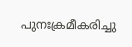പുനഃക്രമീകരിച്ചു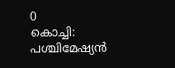0
കൊച്ചി: പശ്ചിമേഷ്യൻ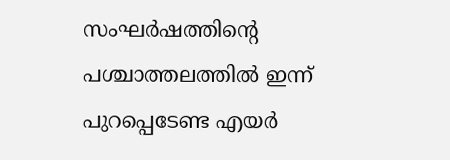സംഘർഷത്തിൻ്റെ പശ്ചാത്തലത്തിൽ ഇന്ന് പുറപ്പെടേണ്ട എയർ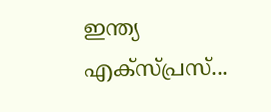ഇന്ത്യ എക്‌സ്പ്രസ്‌...